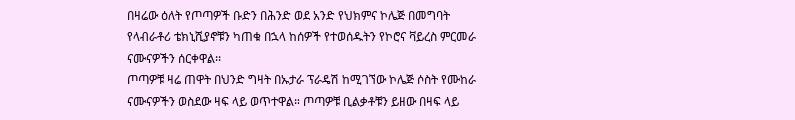በዛሬው ዕለት የጦጣዎች ቡድን በሕንድ ወደ አንድ የህክምና ኮሌጅ በመግባት የላብራቶሪ ቴክኒሺያኖቹን ካጠቁ በኋላ ከሰዎች የተወሰዱትን የኮሮና ቫይረስ ምርመራ ናሙናዎችን ሰርቀዋል፡፡
ጦጣዎቹ ዛሬ ጠዋት በህንድ ግዛት በኡታራ ፕራዴሽ ከሚገኘው ኮሌጅ ሶስት የሙከራ ናሙናዎችን ወስደው ዛፍ ላይ ወጥተዋል። ጦጣዎቹ ቢልቃቶቹን ይዘው በዛፍ ላይ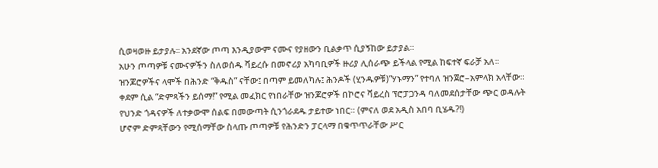ሲወዛወዙ ይታያሉ፡፡ አንደኛው ጦጣ እንዲያውም ናሙና የያዘውን ቢልቃጥ ሲያኝከው ይታያል።
አሁን ጦጣዎቹ ናሙናዎችን ስለወሰዱ ቫይረሱ በመኖሪያ አካባቢዎች ዙሪያ ሊሰራጭ ይችላል የሚል ከፍተኛ ፍራቻ አለ፡፡
ዝንጆሮዎችና ላሞች በሕንድ “ቅዱስ” ናቸው፤ በጣም ይመለካሉ፤ ሕንዶች (ሂንዱዎቹ)”ሃኑማን” የተባለ ዝንጀሮ–አምላክ አላቸው።
ቀደም ሲል “ድምጻችን ይሰማ!” የሚል መፈክር የነበራቸው ዝንጆሮዎች በኮሮና ቫይረስ ፕሮፓጋንዳ ባለመደሰታቸው ጭር ወዳሉት የህንድ ጎዳናዎች ለተቃውሞ ሰልፍ በመውጣት ሲንጎራደዱ ታይተው ነበር። (ምናለ ወደ አዲስ አበባ ቢሄዱ?!)
ሆኖም ድምጻቸውን የሚሰማቸው ስላጡ ጦጣዎቹ የሕንድን ፓርላማ በቁጥጥራቸው ሥር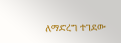ለማድረግ ተገደው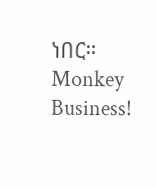ነበር።
Monkey Business!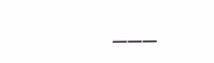___